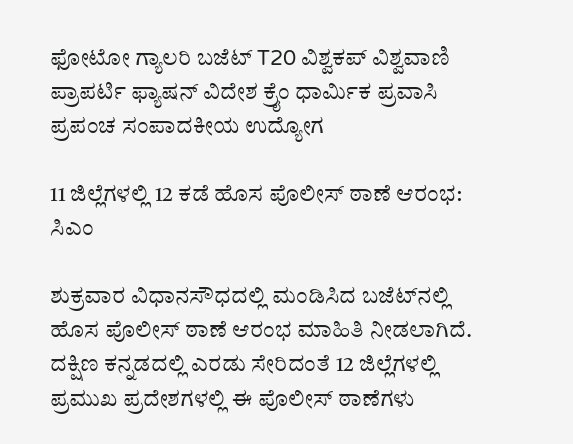ಫೋಟೋ ಗ್ಯಾಲರಿ ಬಜೆಟ್ T20 ವಿಶ್ವಕಪ್ ವಿಶ್ವವಾಣಿ ಪ್ರಾಪರ್ಟಿ ಫ್ಯಾಷನ್ ವಿದೇಶ ಕ್ರೈಂ ಧಾರ್ಮಿಕ ಪ್ರವಾಸಿ ಪ್ರಪಂಚ ಸಂಪಾದಕೀಯ ಉದ್ಯೋಗ

11 ಜಿಲ್ಲೆಗಳಲ್ಲಿ 12 ಕಡೆ ಹೊಸ ಪೊಲೀಸ್‌ ಠಾಣೆ ಆರಂಭ: ಸಿಎಂ

ಶುಕ್ರವಾರ ವಿಧಾನಸೌಧದಲ್ಲಿ ಮಂಡಿಸಿದ ಬಜೆಟ್‌ನಲ್ಲಿ ಹೊಸ ಪೊಲೀಸ್‌ ಠಾಣೆ ಆರಂಭ ಮಾಹಿತಿ ನೀಡಲಾಗಿದೆ. ದಕ್ಷಿಣ ಕನ್ನಡದಲ್ಲಿ ಎರಡು ಸೇರಿದಂತೆ 12 ಜಿಲ್ಲೆಗಳಲ್ಲಿ ಪ್ರಮುಖ ಪ್ರದೇಶಗಳಲ್ಲಿ ಈ ಪೊಲೀಸ್‌ ಠಾಣೆಗಳು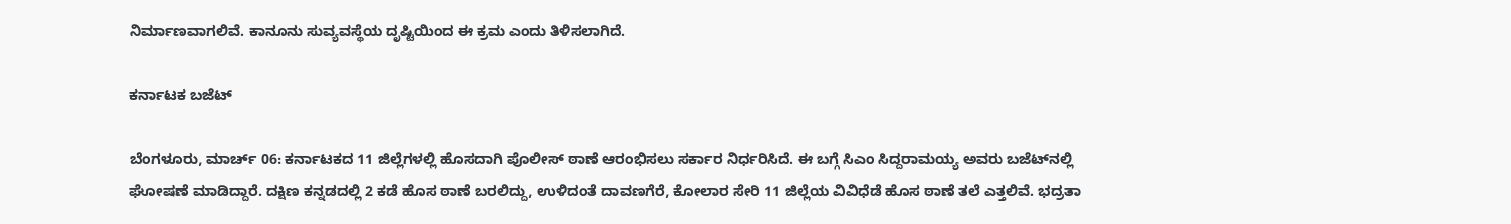ನಿರ್ಮಾಣವಾಗಲಿವೆ. ಕಾನೂನು ಸುವ್ಯವಸ್ಥೆಯ ದೃಷ್ಟಿಯಿಂದ ಈ ಕ್ರಮ ಎಂದು ತಿಳಿಸಲಾಗಿದೆ.

ಕರ್ನಾಟಕ ಬಜೆಟ್

ಬೆಂಗಳೂರು, ಮಾರ್ಚ್‌ 06: ಕರ್ನಾಟಕದ 11 ಜಿಲ್ಲೆಗಳಲ್ಲಿ ಹೊಸದಾಗಿ ಪೊಲೀಸ್‌ ಠಾಣೆ ಆರಂಭಿಸಲು ಸರ್ಕಾರ ನಿರ್ಧರಿಸಿದೆ. ಈ ಬಗ್ಗೆ ಸಿಎಂ ಸಿದ್ದರಾಮಯ್ಯ ಅವರು ಬಜೆಟ್‌ನಲ್ಲಿ ಘೋಷಣೆ ಮಾಡಿದ್ದಾರೆ. ದಕ್ಷಿಣ ಕನ್ನಡದಲ್ಲಿ 2 ಕಡೆ ಹೊಸ ಠಾಣೆ ಬರಲಿದ್ದು, ಉಳಿದಂತೆ ದಾವಣಗೆರೆ, ಕೋಲಾರ ಸೇರಿ 11 ಜಿಲ್ಲೆಯ ವಿವಿಧೆಡೆ ಹೊಸ ಠಾಣೆ ತಲೆ ಎತ್ತಲಿವೆ. ಭದ್ರತಾ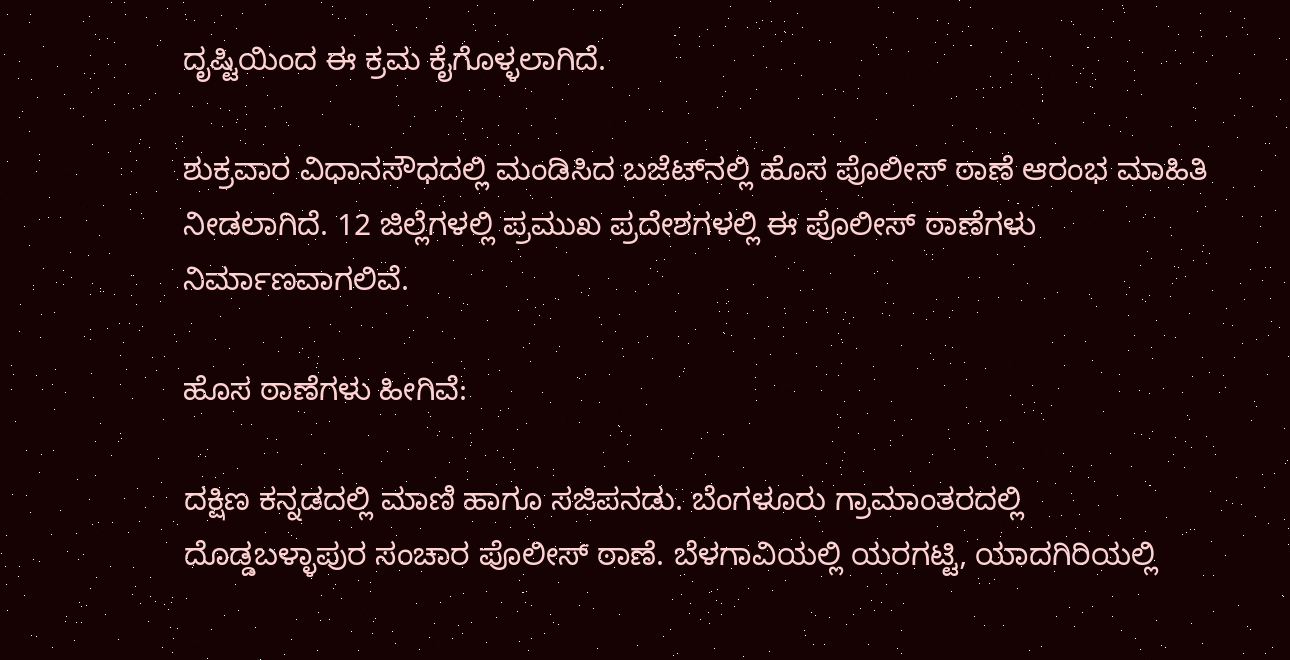ದೃಷ್ಟಿಯಿಂದ ಈ ಕ್ರಮ ಕೈಗೊಳ್ಳಲಾಗಿದೆ.

ಶುಕ್ರವಾರ ವಿಧಾನಸೌಧದಲ್ಲಿ ಮಂಡಿಸಿದ ಬಜೆಟ್‌ನಲ್ಲಿ ಹೊಸ ಪೊಲೀಸ್‌ ಠಾಣೆ ಆರಂಭ ಮಾಹಿತಿ ನೀಡಲಾಗಿದೆ. 12 ಜಿಲ್ಲೆಗಳಲ್ಲಿ ಪ್ರಮುಖ ಪ್ರದೇಶಗಳಲ್ಲಿ ಈ ಪೊಲೀಸ್‌ ಠಾಣೆಗಳು ನಿರ್ಮಾಣವಾಗಲಿವೆ.

ಹೊಸ ಠಾಣೆಗಳು ಹೀಗಿವೆ:

ದಕ್ಷಿಣ ಕನ್ನಡದಲ್ಲಿ ಮಾಣಿ ಹಾಗೂ ಸಜಿಪನಡು. ಬೆಂಗಳೂರು ಗ್ರಾಮಾಂತರದಲ್ಲಿ ದೊಡ್ಡಬಳ್ಳಾಪುರ ಸಂಚಾರ ಪೊಲೀಸ್ ಠಾಣೆ. ಬೆಳಗಾವಿಯಲ್ಲಿ ಯರಗಟ್ಟಿ, ಯಾದಗಿರಿಯಲ್ಲಿ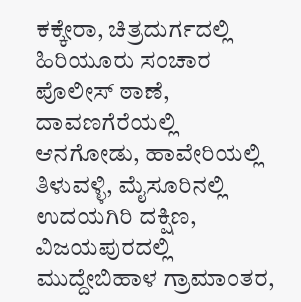ಕಕ್ಕೇರಾ, ಚಿತ್ರದುರ್ಗದಲ್ಲಿ ಹಿರಿಯೂರು ಸಂಚಾರ ಪೊಲೀಸ್ ಠಾಣೆ, ದಾವಣಗೆರೆಯಲ್ಲಿ ಆನಗೋಡು, ಹಾವೇರಿಯಲ್ಲಿ ತಿಳುವಳ್ಳಿ, ಮೈಸೂರಿನಲ್ಲಿ ಉದಯಗಿರಿ ದಕ್ಷಿಣ, ವಿಜಯಪುರದಲ್ಲಿ ಮುದ್ದೇಬಿಹಾಳ ಗ್ರಾಮಾಂತರ,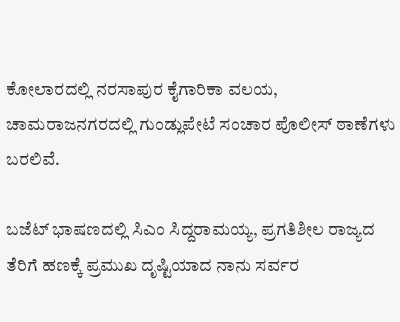ಕೋಲಾರದಲ್ಲಿ ನರಸಾಪುರ ಕೈಗಾರಿಕಾ ವಲಯ, ಚಾಮರಾಜನಗರದಲ್ಲಿ ಗುಂಡ್ಲುಪೇಟೆ ಸಂಚಾರ ಪೊಲೀಸ್ ಠಾಣೆಗಳು ಬರಲಿವೆ.

ಬಜೆಟ್ ಭಾಷಣದಲ್ಲಿ ಸಿಎಂ ಸಿದ್ದರಾಮಯ್ಯ, ಪ್ರಗತಿಶೀಲ ರಾಜ್ಯದ ತೆರಿಗೆ ಹಣಕ್ಕೆ ಪ್ರಮುಖ ದೃಷ್ಟಿಯಾದ ನಾನು ಸರ್ವರ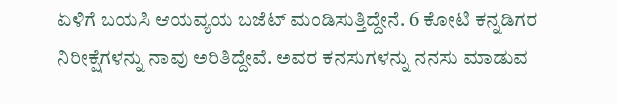ಏಳಿಗೆ ಬಯಸಿ ಆಯವ್ಯಯ ಬಜೆಟ್ ಮಂಡಿಸುತ್ತಿದ್ದೇನೆ. 6 ಕೋಟಿ ಕನ್ನಡಿಗರ ನಿರೀಕ್ಷೆಗಳನ್ನು ನಾವು ಅರಿತಿದ್ದೇವೆ. ಅವರ ಕನಸುಗಳನ್ನು ನನಸು ಮಾಡುವ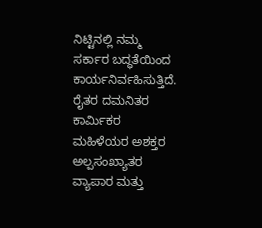ನಿಟ್ಟಿನಲ್ಲಿ ನಮ್ಮ ಸರ್ಕಾರ ಬದ್ಧತೆಯಿಂದ ಕಾರ್ಯನಿರ್ವಹಿಸುತ್ತಿದೆ. ರೈತರ ದಮನಿತರ ಕಾರ್ಮಿಕರ ಮಹಿಳೆಯರ ಅಶಕ್ತರ ಅಲ್ಪಸಂಖ್ಯಾತರ ವ್ಯಾಪಾರ ಮತ್ತು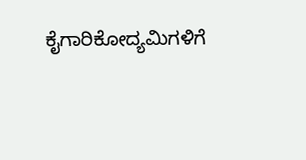ಕೈಗಾರಿಕೋದ್ಯಮಿಗಳಿಗೆ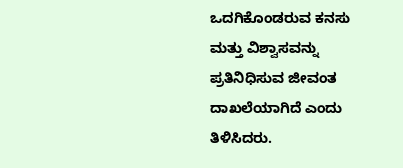ಒದಗಿಕೊಂಡರುವ ಕನಸು ಮತ್ತು ವಿಶ್ವಾಸವನ್ನು ಪ್ರತಿನಿಧಿಸುವ ಜೀವಂತ ದಾಖಲೆಯಾಗಿದೆ ಎಂದು ತಿಳಿಸಿದರು.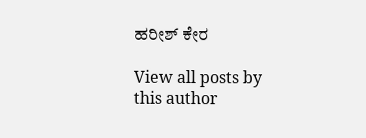ಹರೀಶ್‌ ಕೇರ

View all posts by this author